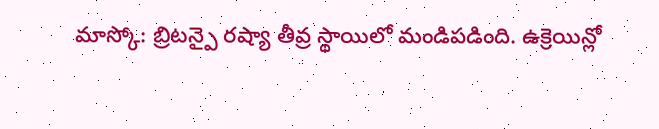మాస్కో: బ్రిటన్పై రష్యా తీవ్ర స్థాయిలో మండిపడింది. ఉక్రెయిన్లో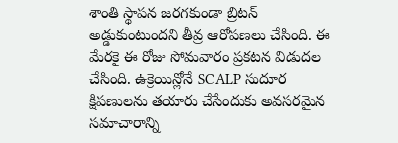శాంతి స్థాపన జరగకుండా బ్రిటన్ అడ్డుకుంటుందని తీవ్ర ఆరోపణలు చేసింది. ఈ మేరకై ఈ రోజు సోమవారం ప్రకటన విడుదల చేసింది. ఉక్రెయిన్లోనే SCALP సుదూర క్షిపణులను తయారు చేసేందుకు అవసరమైన సమాచారాన్ని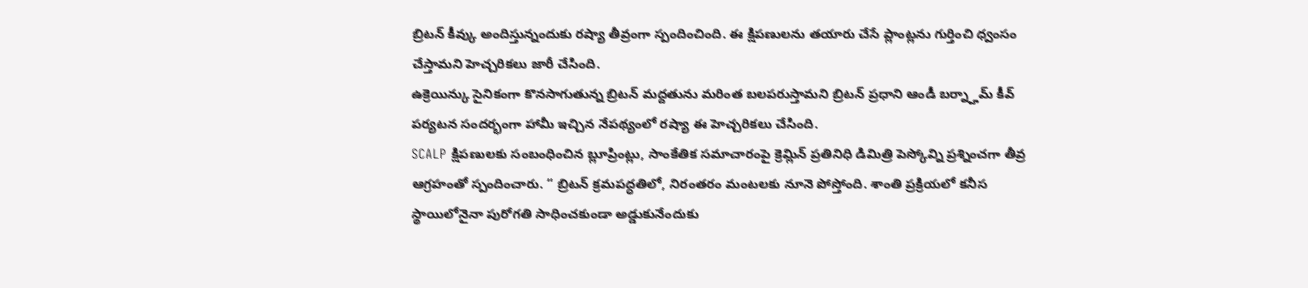బ్రిటన్ కీవ్కు అందిస్తున్నందుకు రష్యా తీవ్రంగా స్పందించింది. ఈ క్షిపణులను తయారు చేసే ప్లాంట్లను గుర్తించి ధ్వంసం చేస్తామని హెచ్చరికలు జారీ చేసింది.
ఉక్రెయిన్కు సైనికంగా కొనసాగుతున్న బ్రిటన్ మద్దతును మరింత బలపరుస్తామని బ్రిటన్ ప్రధాని ఆండీ బర్న్హామ్ కీవ్ పర్యటన సందర్భంగా హామీ ఇచ్చిన నేపథ్యంలో రష్యా ఈ హెచ్చరికలు చేసింది.
SCALP క్షిపణులకు సంబంధించిన బ్లూప్రింట్లు, సాంకేతిక సమాచారంపై క్రెమ్లిన్ ప్రతినిధి డిమిత్రి పెస్కోవ్ని ప్రశ్నించగా తీవ్ర ఆగ్రహంతో స్పందించారు. “ బ్రిటన్ క్రమపద్ధతిలో, నిరంతరం మంటలకు నూనె పోస్తోంది. శాంతి ప్రక్రియలో కనీస స్థాయిలోనైనా పురోగతి సాధించకుండా అడ్డుకునేందుకు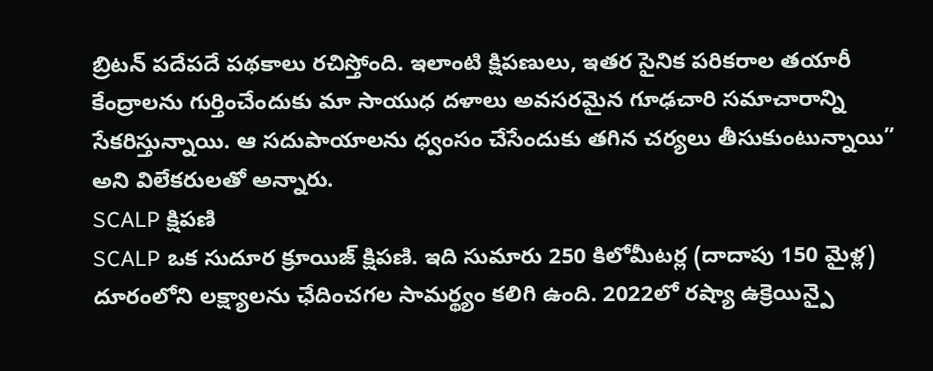బ్రిటన్ పదేపదే పథకాలు రచిస్తోంది. ఇలాంటి క్షిపణులు, ఇతర సైనిక పరికరాల తయారీ కేంద్రాలను గుర్తించేందుకు మా సాయుధ దళాలు అవసరమైన గూఢచారి సమాచారాన్ని సేకరిస్తున్నాయి. ఆ సదుపాయాలను ధ్వంసం చేసేందుకు తగిన చర్యలు తీసుకుంటున్నాయి” అని విలేకరులతో అన్నారు.
SCALP క్షిపణి
SCALP ఒక సుదూర క్రూయిజ్ క్షిపణి. ఇది సుమారు 250 కిలోమీటర్ల (దాదాపు 150 మైళ్ల) దూరంలోని లక్ష్యాలను ఛేదించగల సామర్థ్యం కలిగి ఉంది. 2022లో రష్యా ఉక్రెయిన్పై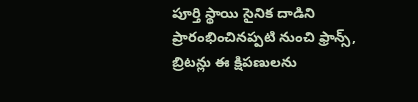పూర్తి స్థాయి సైనిక దాడిని ప్రారంభించినప్పటి నుంచి ఫ్రాన్స్, బ్రిటన్లు ఈ క్షిపణులను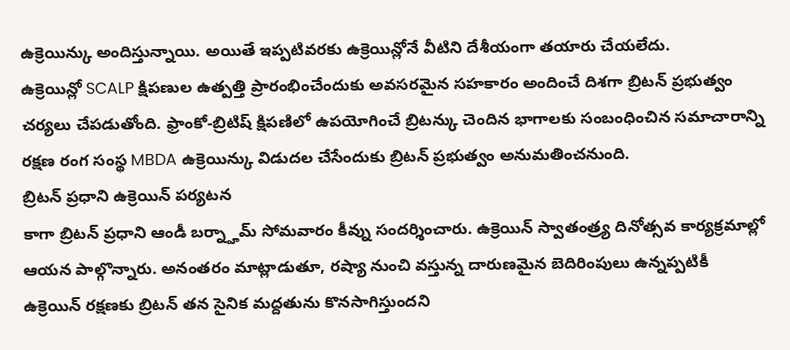ఉక్రెయిన్కు అందిస్తున్నాయి. అయితే ఇప్పటివరకు ఉక్రెయిన్లోనే వీటిని దేశీయంగా తయారు చేయలేదు.
ఉక్రెయిన్లో SCALP క్షిపణుల ఉత్పత్తి ప్రారంభించేందుకు అవసరమైన సహకారం అందించే దిశగా బ్రిటన్ ప్రభుత్వం చర్యలు చేపడుతోంది. ఫ్రాంకో-బ్రిటిష్ క్షిపణిలో ఉపయోగించే బ్రిటన్కు చెందిన భాగాలకు సంబంధించిన సమాచారాన్ని రక్షణ రంగ సంస్థ MBDA ఉక్రెయిన్కు విడుదల చేసేందుకు బ్రిటన్ ప్రభుత్వం అనుమతించనుంది.
బ్రిటన్ ప్రధాని ఉక్రెయిన్ పర్యటన
కాగా బ్రిటన్ ప్రధాని ఆండీ బర్న్హామ్ సోమవారం కీవ్ను సందర్శించారు. ఉక్రెయిన్ స్వాతంత్ర్య దినోత్సవ కార్యక్రమాల్లో ఆయన పాల్గొన్నారు. అనంతరం మాట్లాడుతూ, రష్యా నుంచి వస్తున్న దారుణమైన బెదిరింపులు ఉన్నప్పటికీ ఉక్రెయిన్ రక్షణకు బ్రిటన్ తన సైనిక మద్దతును కొనసాగిస్తుందని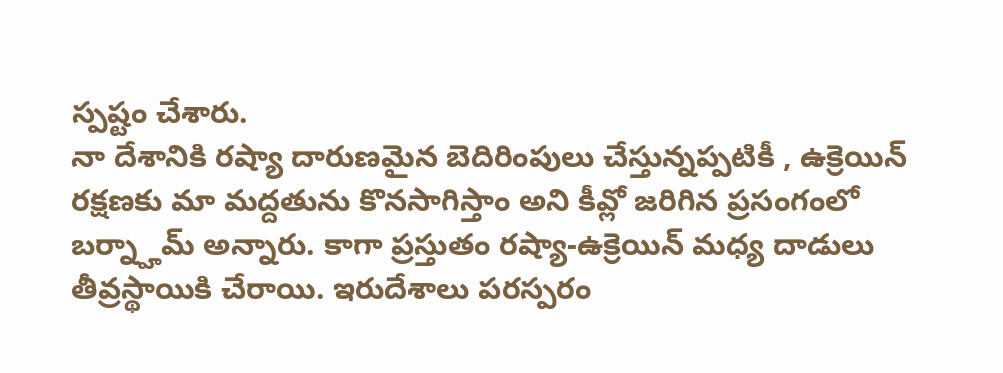స్పష్టం చేశారు.
నా దేశానికి రష్యా దారుణమైన బెదిరింపులు చేస్తున్నప్పటికీ , ఉక్రెయిన్ రక్షణకు మా మద్దతును కొనసాగిస్తాం అని కీవ్లో జరిగిన ప్రసంగంలో బర్న్హామ్ అన్నారు. కాగా ప్రస్తుతం రష్యా-ఉక్రెయిన్ మధ్య దాడులు తీవ్రస్థాయికి చేరాయి. ఇరుదేశాలు పరస్పరం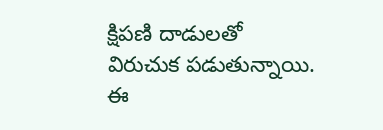క్షిపణి దాడులతో విరుచుక పడుతున్నాయి. ఈ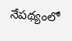నేపథ్యంలో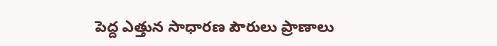పెద్ద ఎత్తున సాధారణ పౌరులు ప్రాణాలు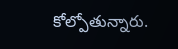కోల్పోతున్నారు.